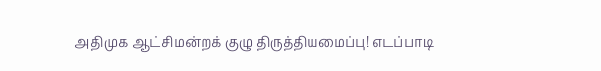அதிமுக ஆட்சிமன்றக் குழு திருத்தியமைப்பு! எடப்பாடி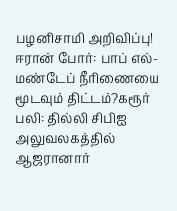பழனிசாமி அறிவிப்பு! ஈரான் போர்: பாப் எல்-மண்டேப் நீரிணையை மூடவும் திட்டம்?கரூர் பலி: தில்லி சிபிஐ அலுவலகத்தில் ஆஜரானார்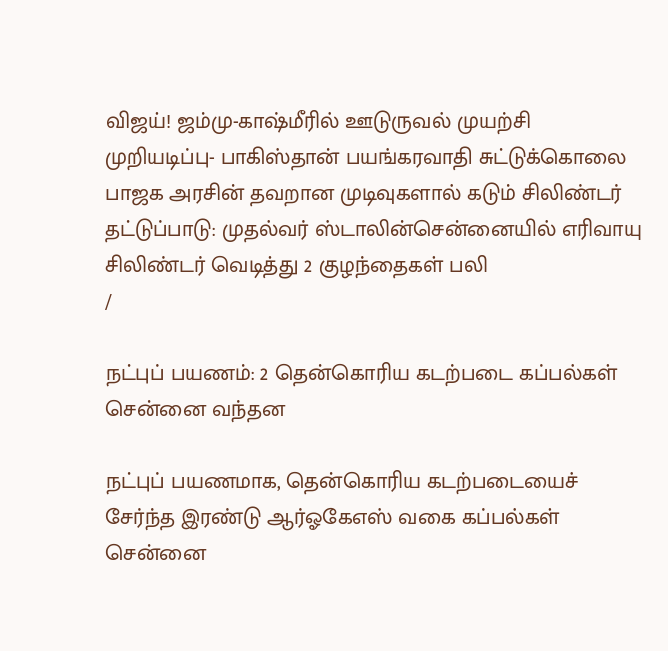விஜய்! ஜம்மு-காஷ்மீரில் ஊடுருவல் முயற்சி முறியடிப்பு- பாகிஸ்தான் பயங்கரவாதி சுட்டுக்கொலை பாஜக அரசின் தவறான முடிவுகளால் கடும் சிலிண்டர் தட்டுப்பாடு: முதல்வர் ஸ்டாலின்சென்னையில் எரிவாயு சிலிண்டர் வெடித்து 2 குழந்தைகள் பலி
/

நட்புப் பயணம்: 2 தென்கொரிய கடற்படை கப்பல்கள் சென்னை வந்தன

நட்புப் பயணமாக, தென்கொரிய கடற்படையைச் சேர்ந்த இரண்டு ஆர்ஓகேஎஸ் வகை கப்பல்கள் சென்னை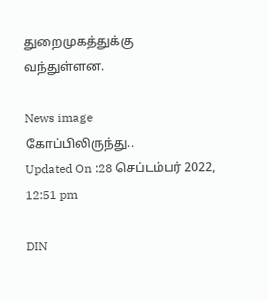துறைமுகத்துக்கு வந்துள்ளன.

News image
கோப்பிலிருந்து..
Updated On :28 செப்டம்பர் 2022, 12:51 pm

DIN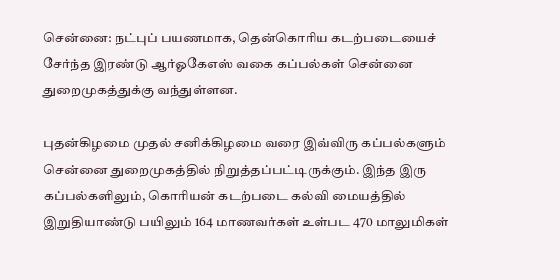சென்னை: நட்புப் பயணமாக, தென்கொரிய கடற்படையைச் சேர்ந்த இரண்டு ஆர்ஓகேஎஸ் வகை கப்பல்கள் சென்னை துறைமுகத்துக்கு வந்துள்ளன.

புதன்கிழமை முதல் சனிக்கிழமை வரை இவ்விரு கப்பல்களும் சென்னை துறைமுகத்தில் நிறுத்தப்பட்டிருக்கும். இந்த இரு கப்பல்களிலும், கொரியன் கடற்படை கல்வி மையத்தில் இறுதியாண்டு பயிலும் 164 மாணவர்கள் உள்பட 470 மாலுமிகள்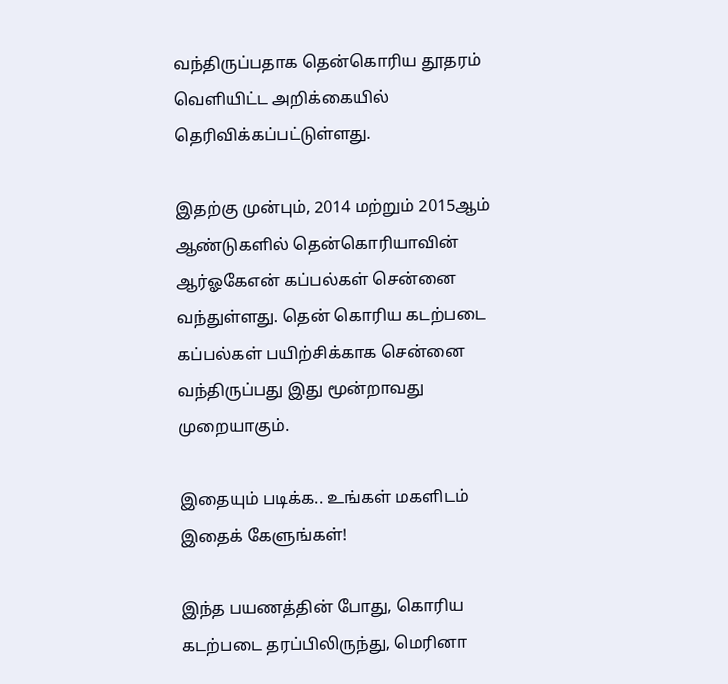வந்திருப்பதாக தென்கொரிய தூதரம் வெளியிட்ட அறிக்கையில் தெரிவிக்கப்பட்டுள்ளது.

இதற்கு முன்பும், 2014 மற்றும் 2015ஆம் ஆண்டுகளில் தென்கொரியாவின் ஆர்ஓகேஎன் கப்பல்கள் சென்னை வந்துள்ளது. தென் கொரிய கடற்படை கப்பல்கள் பயிற்சிக்காக சென்னை வந்திருப்பது இது மூன்றாவது முறையாகும்.

இதையும் படிக்க.. உங்கள் மகளிடம் இதைக் கேளுங்கள்!

இந்த பயணத்தின் போது, கொரிய கடற்படை தரப்பிலிருந்து, மெரினா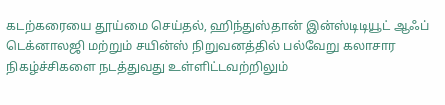கடற்கரையை தூய்மை செய்தல், ஹிந்துஸ்தான் இன்ஸ்டிடியூட் ஆஃப் டெக்னாலஜி மற்றும் சயின்ஸ் நிறுவனத்தில் பல்வேறு கலாசார நிகழ்ச்சிகளை நடத்துவது உள்ளிட்டவற்றிலும்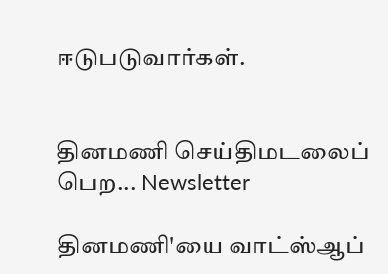ஈடுபடுவார்கள்.


தினமணி செய்திமடலைப் பெற... Newsletter

தினமணி'யை வாட்ஸ்ஆப்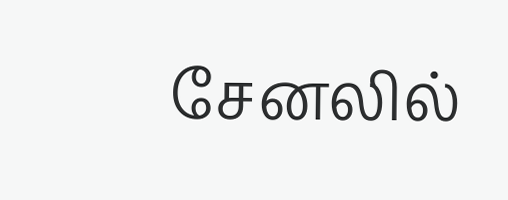சேனலில்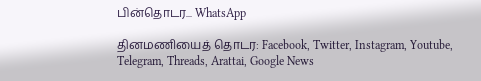பின்தொடர... WhatsApp

தினமணியைத் தொடர: Facebook, Twitter, Instagram, Youtube, Telegram, Threads, Arattai, Google News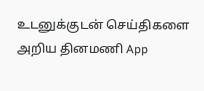உடனுக்குடன் செய்திகளை அறிய தினமணி App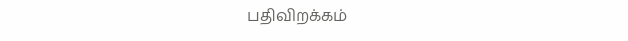பதிவிறக்கம்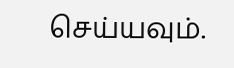செய்யவும்.